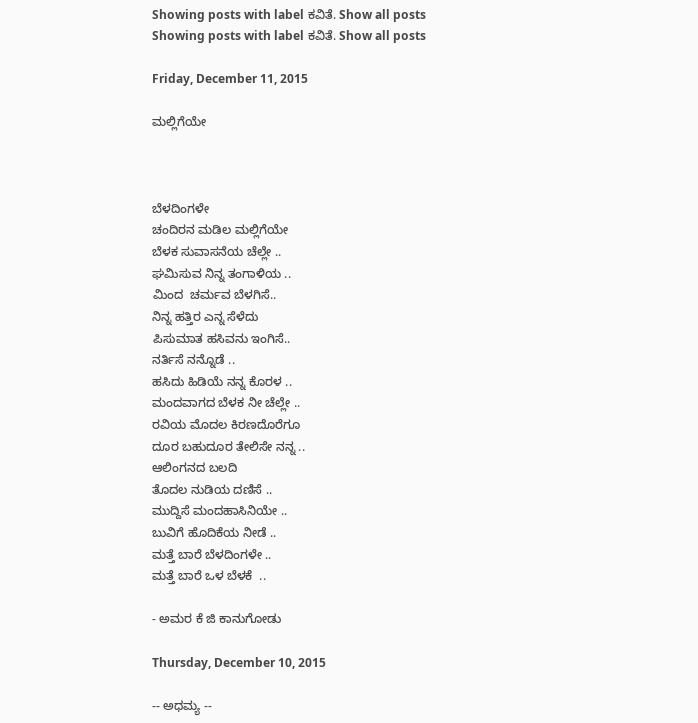Showing posts with label ಕವಿತೆ. Show all posts
Showing posts with label ಕವಿತೆ. Show all posts

Friday, December 11, 2015

ಮಲ್ಲಿಗೆಯೇ



ಬೆಳದಿಂಗಳೇ
ಚಂದಿರನ ಮಡಿಲ ಮಲ್ಲಿಗೆಯೇ
ಬೆಳಕ ಸುವಾಸನೆಯ ಚೆಲ್ಲೇ ..
ಘಮಿಸುವ ನಿನ್ನ ತಂಗಾಳಿಯ ..
ಮಿಂದ  ಚರ್ಮವ ಬೆಳಗಿಸೆ..
ನಿನ್ನ ಹತ್ತಿರ ಎನ್ನ ಸೆಳೆದು
ಪಿಸುಮಾತ ಹಸಿವನು ಇಂಗಿಸೆ..
ನರ್ತಿಸೆ ನನ್ನೊಡೆ ..
ಹಸಿದು ಹಿಡಿಯೆ ನನ್ನ ಕೊರಳ ..
ಮಂದವಾಗದ ಬೆಳಕ ನೀ ಚೆಲ್ಲೇ ..
ರವಿಯ ಮೊದಲ ಕಿರಣದೊರೆಗೂ
ದೂರ ಬಹುದೂರ ತೇಲಿಸೇ ನನ್ನ ..
ಆಲಿಂಗನದ ಬಲದಿ
ತೊದಲ ನುಡಿಯ ದಣಿಸೆ ..
ಮುದ್ದಿಸೆ ಮಂದಹಾಸಿನಿಯೇ ..
ಬುವಿಗೆ ಹೊದಿಕೆಯ ನೀಡೆ ..
ಮತ್ತೆ ಬಾರೆ ಬೆಳದಿಂಗಳೇ ..
ಮತ್ತೆ ಬಾರೆ ಒಳ ಬೆಳಕೆ  ..

- ಅಮರ ಕೆ ಜಿ ಕಾನುಗೋಡು

Thursday, December 10, 2015

-- ಅಧಮ್ಯ --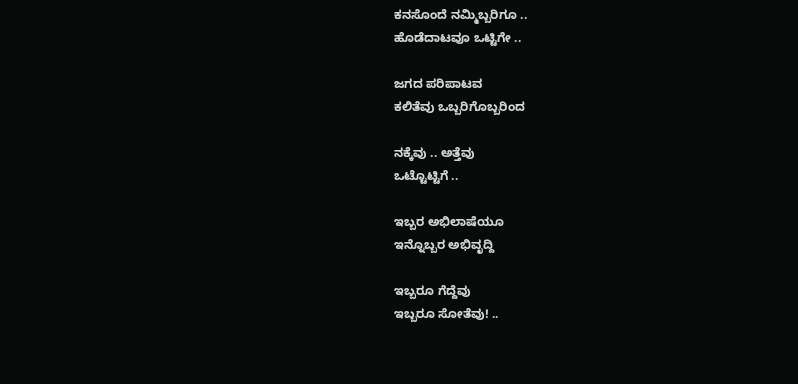ಕನಸೊಂದೆ ನಮ್ಮಿಬ್ಬರಿಗೂ ..
ಹೊಡೆದಾಟವೂ ಒಟ್ಟಿಗೇ ..

ಜಗದ ಪರಿಪಾಟವ
ಕಲಿತೆವು ಒಬ್ಬರಿಗೊಬ್ಬರಿಂದ

ನಕ್ಕೆವು .. ಅತ್ತೆವು
ಒಟ್ಟೊಟ್ಟಿಗೆ ..

ಇಬ್ಬರ ಅಭಿಲಾಷೆಯೂ
ಇನ್ನೊಬ್ಬರ ಅಭಿವೃದ್ದಿ

ಇಬ್ಬರೂ ಗೆದ್ದೆವು
ಇಬ್ಬರೂ ಸೋತೆವು! ..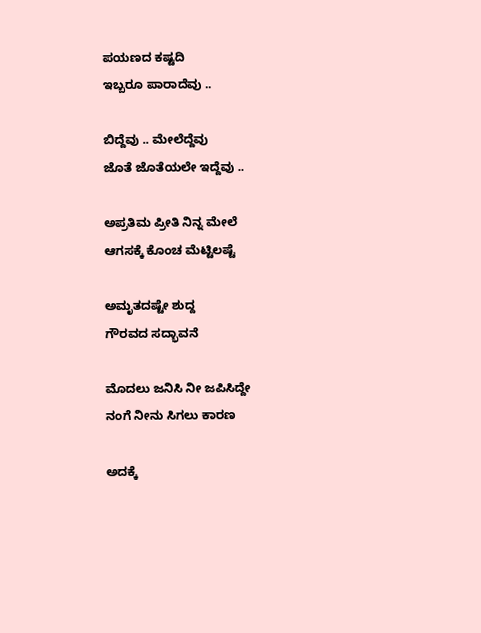ಪಯಣದ ಕಷ್ಟದಿ
ಇಬ್ಬರೂ ಪಾರಾದೆವು ..

ಬಿದ್ದೆವು .. ಮೇಲೆದ್ದೆವು
ಜೊತೆ ಜೊತೆಯಲೇ ಇದ್ದೆವು ..

ಅಪ್ರತಿಮ ಪ್ರೀತಿ ನಿನ್ನ ಮೇಲೆ
ಆಗಸಕ್ಕೆ ಕೊಂಚ ಮೆಟ್ಟಿಲಷ್ಟೆ

ಅಮೃತದಷ್ಟೇ ಶುದ್ದ
ಗೌರವದ ಸದ್ಭಾವನೆ

ಮೊದಲು ಜನಿಸಿ ನೀ ಜಪಿಸಿದ್ದೇ
ನಂಗೆ ನೀನು ಸಿಗಲು ಕಾರಣ

ಅದಕ್ಕೆ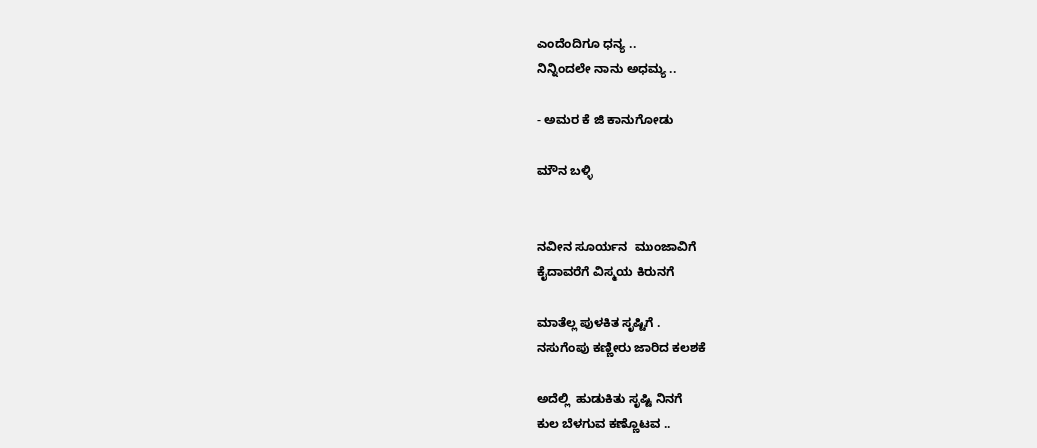ಎಂದೆಂದಿಗೂ ಧನ್ಯ ..
ನಿನ್ನಿಂದಲೇ ನಾನು ಅಧಮ್ಯ ..

- ಅಮರ ಕೆ ಜಿ ಕಾನುಗೋಡು

ಮೌನ ಬಳ್ಳಿ


ನವೀನ ಸೂರ್ಯನ  ಮುಂಜಾವಿಗೆ
ಕೈದಾವರೆಗೆ ವಿಸ್ಮಯ ಕಿರುನಗೆ

ಮಾತೆಲ್ಲ ಪುಳಕಿತ ಸೃಷ್ಟಿಗೆ .
ನಸುಗೆಂಪು ಕಣ್ಣೀರು ಜಾರಿದ ಕಲಶಕೆ

ಅದೆಲ್ಲಿ  ಹುಡುಕಿತು ಸೃಷ್ಟಿ ನಿನಗೆ
ಕುಲ ಬೆಳಗುವ ಕಣ್ಣೊಟವ ..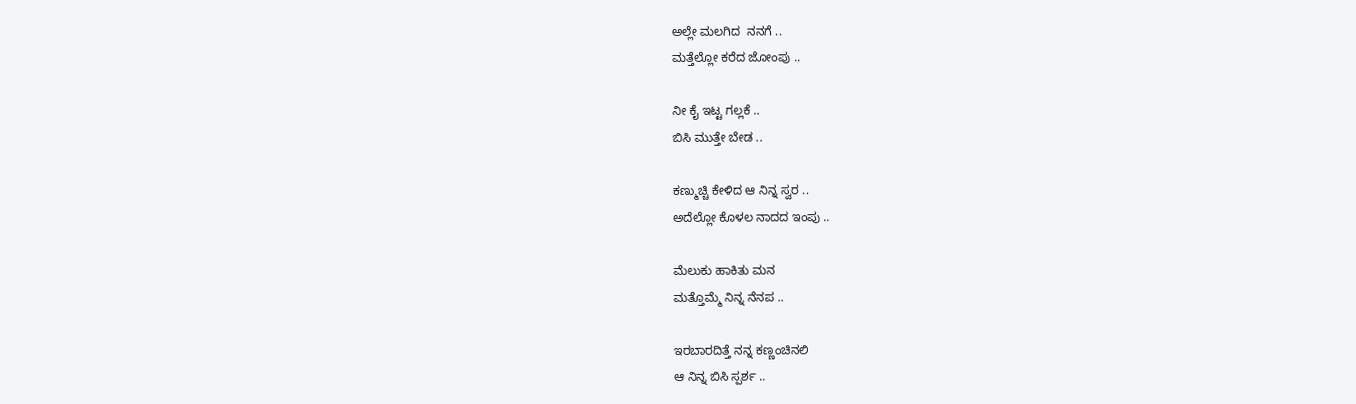ಅಲ್ಲೇ ಮಲಗಿದ  ನನಗೆ ..
ಮತ್ತೆಲ್ಲೋ ಕರೆದ ಜೋಂಪು ..

ನೀ ಕೈ ಇಟ್ಟ ಗಲ್ಲಕೆ ..
ಬಿಸಿ ಮುತ್ತೇ ಬೇಡ ..

ಕಣ್ಮುಚ್ಚಿ ಕೇಳಿದ ಆ ನಿನ್ನ ಸ್ವರ ..
ಅದೆಲ್ಲೋ ಕೊಳಲ ನಾದದ ಇಂಪು ..

ಮೆಲುಕು ಹಾಕಿತು ಮನ
ಮತ್ತೊಮ್ಮೆ ನಿನ್ನ ನೆನಪ ..

ಇರಬಾರದಿತ್ತೆ ನನ್ನ ಕಣ್ಣಂಚಿನಲಿ
ಆ ನಿನ್ನ ಬಿಸಿ ಸ್ಪರ್ಶ ..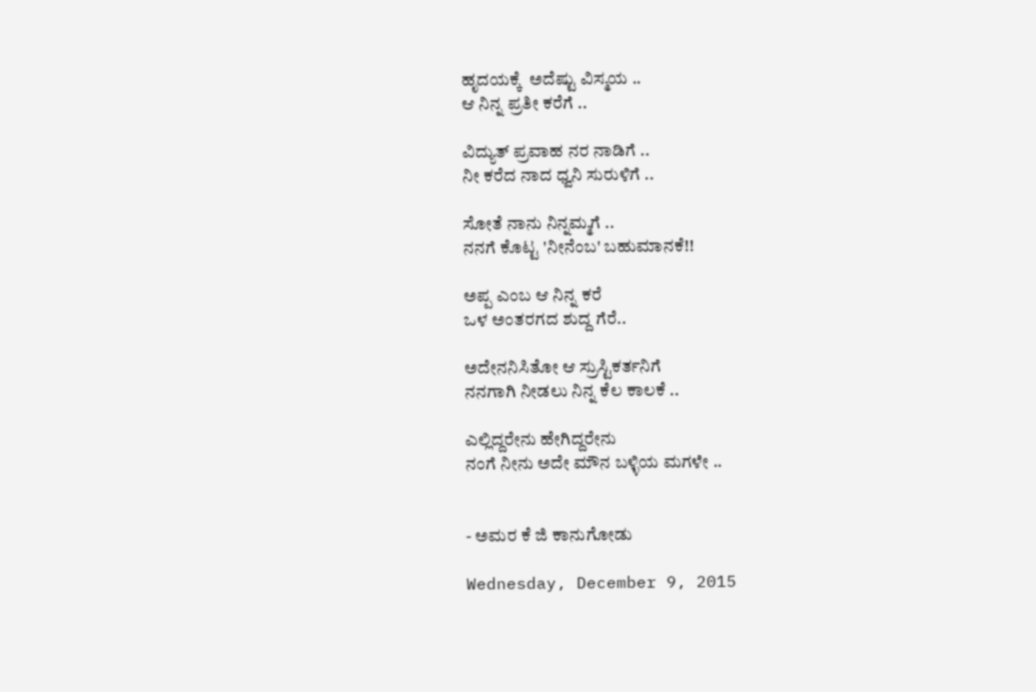ಹೃದಯಕ್ಕೆ  ಅದೆಷ್ಟು ವಿಸ್ಮಯ ..
ಆ ನಿನ್ನ ಪ್ರತೀ ಕರೆಗೆ ..

ವಿದ್ಯುತ್ ಪ್ರವಾಹ ನರ ನಾಡಿಗೆ ..
ನೀ ಕರೆದ ನಾದ ಧ್ವನಿ ಸುರುಳಿಗೆ ..

ಸೋತೆ ನಾನು ನಿನ್ನಮ್ಮಗೆ ..
ನನಗೆ ಕೊಟ್ಟ 'ನೀನೆಂಬ' ಬಹುಮಾನಕೆ!!

ಅಪ್ಪ ಎಂಬ ಆ ನಿನ್ನ ಕರೆ
ಒಳ ಅಂತರಗದ ಶುದ್ದ ಗೆರೆ..

ಅದೇನನಿಸಿತೋ ಆ ಸ್ರುಸ್ಟಿಕರ್ತನಿಗೆ
ನನಗಾಗಿ ನೀಡಲು ನಿನ್ನ ಕೆಲ ಕಾಲಕೆ ..

ಎಲ್ಲಿದ್ದರೇನು ಹೇಗಿದ್ದರೇನು
ನಂಗೆ ನೀನು ಅದೇ ಮೌನ ಬಳ್ಳಿಯ ಮಗಳೇ ..


- ಅಮರ ಕೆ ಜಿ ಕಾನುಗೋಡು

Wednesday, December 9, 2015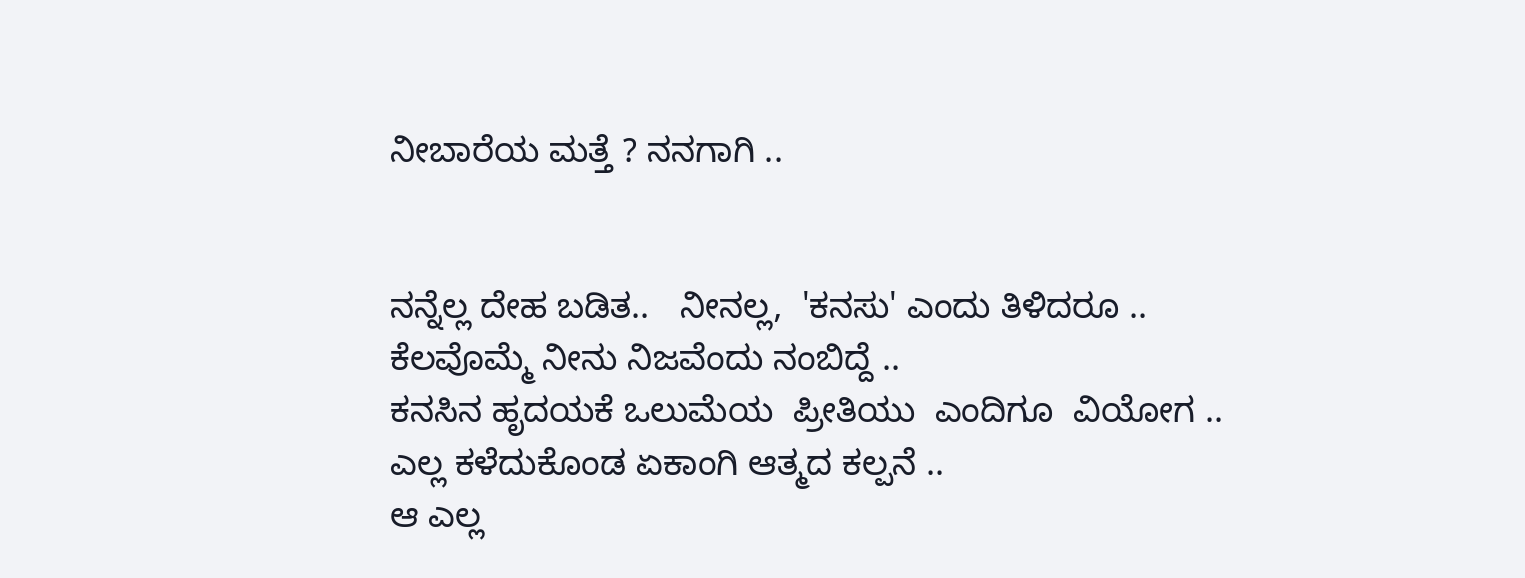ನೀಬಾರೆಯ ಮತ್ತೆ ? ನನಗಾಗಿ ..


ನನ್ನೆಲ್ಲ ದೇಹ ಬಡಿತ..   ನೀನಲ್ಲ,  'ಕನಸು' ಎಂದು ತಿಳಿದರೂ ..
ಕೆಲವೊಮ್ಮೆ ನೀನು ನಿಜವೆಂದು ನಂಬಿದ್ದೆ ..
ಕನಸಿನ ಹೃದಯಕೆ ಒಲುಮೆಯ  ಪ್ರೀತಿಯು  ಎಂದಿಗೂ  ವಿಯೋಗ ..
ಎಲ್ಲ ಕಳೆದುಕೊಂಡ ಏಕಾಂಗಿ ಆತ್ಮದ ಕಲ್ಪನೆ ..
ಆ ಎಲ್ಲ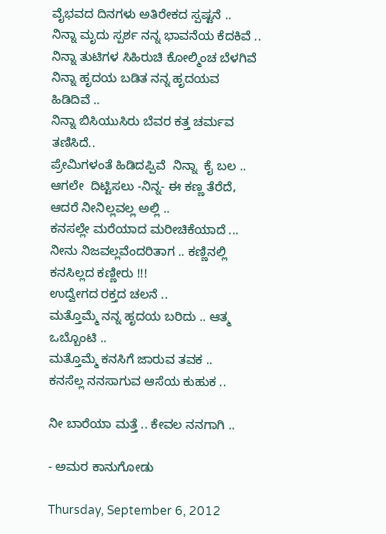ವೈಭವದ ದಿನಗಳು ಅತಿರೇಕದ ಸ್ಪಷ್ಟನೆ ..
ನಿನ್ನಾ ಮೃದು ಸ್ಪರ್ಶ ನನ್ನ ಭಾವನೆಯ ಕೆದಕಿವೆ ..
ನಿನ್ನಾ ತುಟಿಗಳ ಸಿಹಿರುಚಿ ಕೋಲ್ಮಿಂಚ ಬೆಳಗಿವೆ
ನಿನ್ನಾ ಹೃದಯ ಬಡಿತ ನನ್ನ ಹೃದಯವ ಹಿಡಿದಿವೆ ..
ನಿನ್ನಾ ಬಿಸಿಯುಸಿರು ಬೆವರ ಕತ್ತ ಚರ್ಮವ ತಣಿಸಿದೆ..
ಪ್ರೇಮಿಗಳಂತೆ ಹಿಡಿದಪ್ಪಿವೆ  ನಿನ್ನಾ  ಕೈ ಬಲ ..
ಆಗಲೇ  ದಿಟ್ಟಿಸಲು -ನಿನ್ನ- ಈ ಕಣ್ಣ ತೆರೆದೆ, ಆದರೆ ನೀನಿಲ್ಲವಲ್ಲ ಅಲ್ಲಿ ..
ಕನಸಲ್ಲೇ ಮರೆಯಾದ ಮರೀಚಿಕೆಯಾದೆ ...
ನೀನು ನಿಜವಲ್ಲವೆಂದರಿತಾಗ .. ಕಣ್ಣಿನಲ್ಲಿ ಕನಸಿಲ್ಲದ ಕಣ್ಣೀರು !!!
ಉದ್ವೇಗದ ರಕ್ತದ ಚಲನೆ ..
ಮತ್ತೊಮ್ಮೆ ನನ್ನ ಹೃದಯ ಬರಿದು .. ಆತ್ಮ ಒಬ್ಬೊಂಟಿ ..
ಮತ್ತೊಮ್ಮೆ ಕನಸಿಗೆ ಜಾರುವ ತವಕ ..
ಕನಸೆಲ್ಲ ನನಸಾಗುವ ಆಸೆಯ ಕುಹುಕ ..

ನೀ ಬಾರೆಯಾ ಮತ್ತೆ .. ಕೇವಲ ನನಗಾಗಿ ..

- ಅಮರ ಕಾನುಗೋಡು

Thursday, September 6, 2012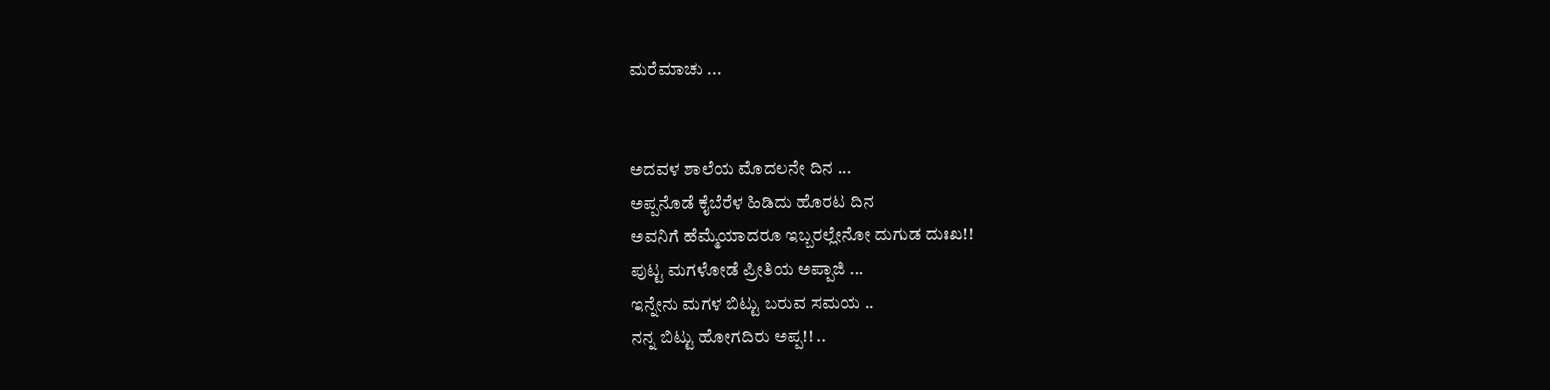ಮರೆಮಾಚು ...


ಅದವಳ ಶಾಲೆಯ ಮೊದಲನೇ ದಿನ ...
ಅಪ್ಪನೊಡೆ ಕೈಬೆರೆಳ ಹಿಡಿದು ಹೊರಟ ದಿನ
ಅವನಿಗೆ ಹೆಮ್ಮೆಯಾದರೂ ಇಬ್ಬರಲ್ಲೇನೋ ದುಗುಡ ದುಃಖ!!
ಪುಟ್ಟ ಮಗಳೋಡೆ ಪ್ರೀತಿಯ ಅಪ್ಪಾಜಿ ...
ಇನ್ನೇನು ಮಗಳ ಬಿಟ್ಟು ಬರುವ ಸಮಯ ..
ನನ್ನ ಬಿಟ್ಟು ಹೋಗದಿರು ಅಪ್ಪ!! ..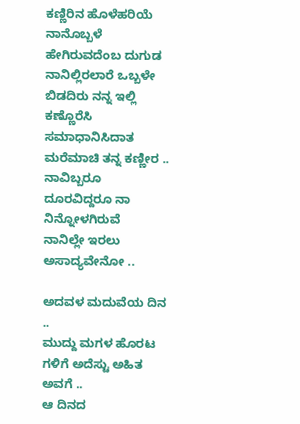ಕಣ್ಣಿರಿನ ಹೊಳೆಹರಿಯೆ ನಾನೊಬ್ಬಳೆ ಹೇಗಿರುವದೆಂಬ ದುಗುಡ
ನಾನಿಲ್ಲಿರಲಾರೆ ಒಬ್ಬಳೇ ಬಿಡದಿರು ನನ್ನ ಇಲ್ಲಿ
ಕಣ್ಣೊರೆಸಿ ಸಮಾಧಾನಿಸಿದಾತ ಮರೆಮಾಚಿ ತನ್ನ ಕಣ್ಣೀರ ..
ನಾವಿಬ್ಬರೂ ದೂರವಿದ್ದರೂ ನಾ ನಿನ್ನೋಳಗಿರುವೆ
ನಾನಿಲ್ಲೇ ಇರಲು ಅಸಾದ್ಯವೇನೋ ..

ಅದವಳ ಮದುವೆಯ ದಿನ ..
ಮುದ್ದು ಮಗಳ ಹೊರಟ ಗಳಿಗೆ ಅದೆಸ್ಟು ಅಹಿತ ಅವಗೆ ..
ಆ ದಿನದ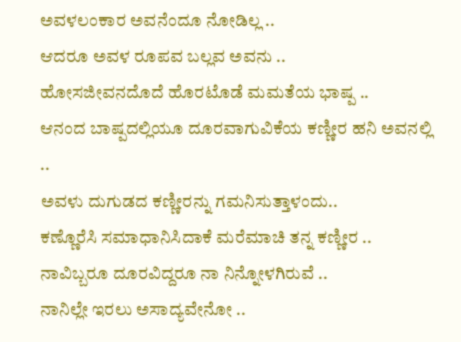ಅವಳಲಂಕಾರ ಅವನೆಂದೂ ನೋಡಿಲ್ಲ ..
ಆದರೂ ಅವಳ ರೂಪವ ಬಲ್ಲವ ಅವನು ..
ಹೋಸಜೀವನದೊದೆ ಹೊರಟೊಡೆ ಮಮತೆಯ ಭಾಷ್ಪ ..
ಆನಂದ ಬಾಷ್ಪದಲ್ಲಿಯೂ ದೂರವಾಗುವಿಕೆಯ ಕಣ್ಣೀರ ಹನಿ ಅವನಲ್ಲಿ ..
ಅವಳು ದುಗುಡದ ಕಣ್ಣೀರನ್ನು ಗಮನಿಸುತ್ತಾಳಂದು..
ಕಣ್ಣೊರೆಸಿ ಸಮಾಧಾನಿಸಿದಾಕೆ ಮರೆಮಾಚಿ ತನ್ನ ಕಣ್ಣೀರ ..
ನಾವಿಬ್ಬರೂ ದೂರವಿದ್ದರೂ ನಾ ನಿನ್ನೋಳಗಿರುವೆ ..
ನಾನಿಲ್ಲೇ ಇರಲು ಅಸಾದ್ಯವೇನೋ ..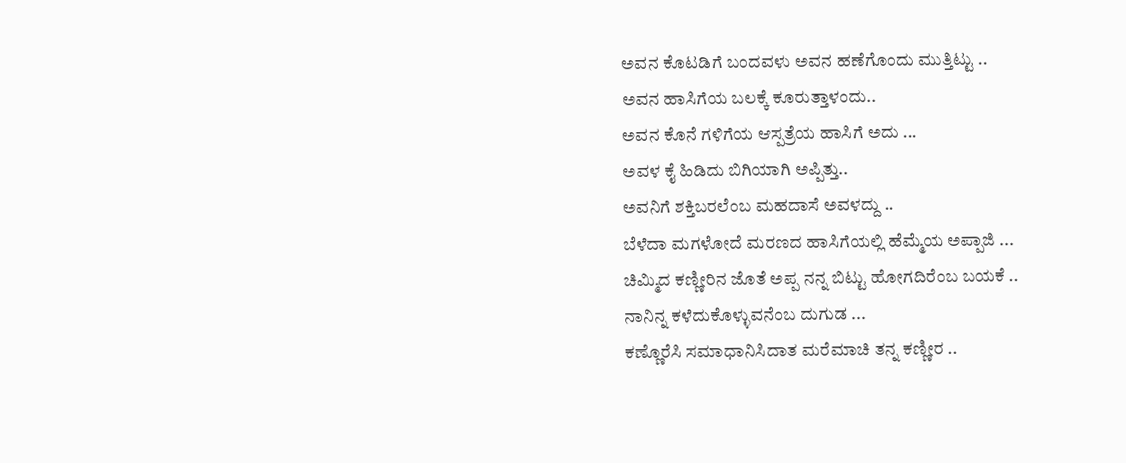ಅವನ ಕೊಟಡಿಗೆ ಬಂದವಳು ಅವನ ಹಣೆಗೊಂದು ಮುತ್ತಿಟ್ಟು ..
ಅವನ ಹಾಸಿಗೆಯ ಬಲಕ್ಕೆ ಕೂರುತ್ತಾಳಂದು..
ಅವನ ಕೊನೆ ಗಳಿಗೆಯ ಆಸ್ಪತ್ರೆಯ ಹಾಸಿಗೆ ಅದು ...
ಅವಳ ಕೈ ಹಿಡಿದು ಬಿಗಿಯಾಗಿ ಅಪ್ಪಿತ್ತು..
ಅವನಿಗೆ ಶಕ್ತಿಬರಲೆಂಬ ಮಹದಾಸೆ ಅವಳದ್ದು ..
ಬೆಳೆದಾ ಮಗಳೋದೆ ಮರಣದ ಹಾಸಿಗೆಯಲ್ಲಿ ಹೆಮ್ಮೆಯ ಅಪ್ಪಾಜಿ ...
ಚಿಮ್ಮಿದ ಕಣ್ಣೀರಿನ ಜೊತೆ ಅಪ್ಪ ನನ್ನ ಬಿಟ್ಟು ಹೋಗದಿರೆಂಬ ಬಯಕೆ ..
ನಾನಿನ್ನ ಕಳೆದುಕೊಳ್ಳುವನೆಂಬ ದುಗುಡ ...
ಕಣ್ಣೊರೆಸಿ ಸಮಾಧಾನಿಸಿದಾತ ಮರೆಮಾಚಿ ತನ್ನ ಕಣ್ಣೀರ ..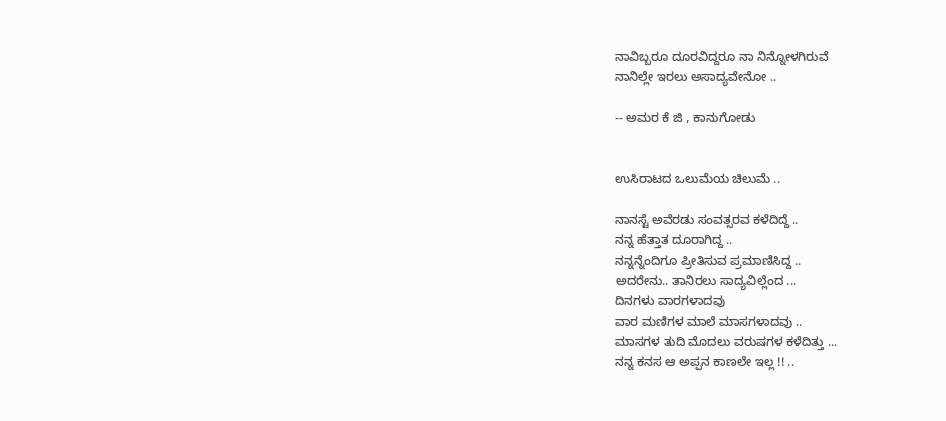ನಾವಿಬ್ಬರೂ ದೂರವಿದ್ದರೂ ನಾ ನಿನ್ನೋಳಗಿರುವೆ
ನಾನಿಲ್ಲೇ ಇರಲು ಅಸಾದ್ಯವೇನೋ ..

-- ಅಮರ ಕೆ ಜಿ , ಕಾನುಗೋಡು


ಉಸಿರಾಟದ ಒಲುಮೆಯ ಚಿಲುಮೆ ..

ನಾನಸ್ಟೆ ಅವೆರಡು ಸಂವತ್ಸರವ ಕಳೆದಿದ್ದೆ ..
ನನ್ನ ಹೆತ್ತಾತ ದೂರಾಗಿದ್ದ ..
ನನ್ನನ್ನೆಂದಿಗೂ ಪ್ರೀತಿಸುವ ಪ್ರಮಾಣಿಸಿದ್ದ ..
ಅದರೇನು.. ತಾನಿರಲು ಸಾದ್ಯವಿಲ್ಲೆಂದ ...
ದಿನಗಳು ವಾರಗಳಾದವು
ವಾರ ಮಣಿಗಳ ಮಾಲೆ ಮಾಸಗಳಾದವು ..
ಮಾಸಗಳ ತುದಿ ಮೊದಲು ವರುಷಗಳ ಕಳೆದಿತ್ತು ...
ನನ್ನ ಕನಸ ಆ ಅಪ್ಪನ ಕಾಣಲೇ ಇಲ್ಲ !! ..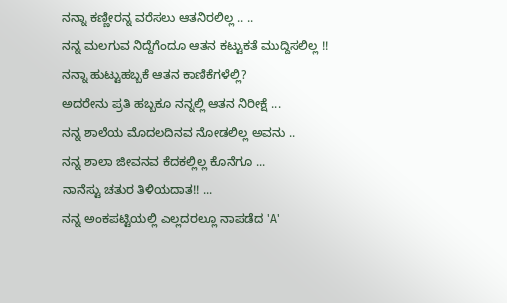ನನ್ನಾ ಕಣ್ಣೀರನ್ನ ವರೆಸಲು ಆತನಿರಲಿಲ್ಲ .. ..
ನನ್ನ ಮಲಗುವ ನಿದ್ದೆಗೆಂದೂ ಆತನ ಕಟ್ಟುಕತೆ ಮುದ್ದಿಸಲಿಲ್ಲ !!
ನನ್ನಾ ಹುಟ್ಟುಹಬ್ಬಕೆ ಆತನ ಕಾಣಿಕೆಗಳೆಲ್ಲಿ?
ಅದರೇನು ಪ್ರತಿ ಹಬ್ಬಕೂ ನನ್ನಲ್ಲಿ ಆತನ ನಿರೀಕ್ಷೆ ...
ನನ್ನ ಶಾಲೆಯ ಮೊದಲದಿನವ ನೋಡಲಿಲ್ಲ ಅವನು ..
ನನ್ನ ಶಾಲಾ ಜೀವನವ ಕೆದಕಲ್ಲಿಲ್ಲ ಕೊನೆಗೂ ...
ನಾನೆಸ್ಟು ಚತುರ ತಿಳಿಯದಾತ!! ...
ನನ್ನ ಅಂಕಪಟ್ಟಿಯಲ್ಲಿ ಎಲ್ಲದರಲ್ಲೂ ನಾಪಡೆದ 'A'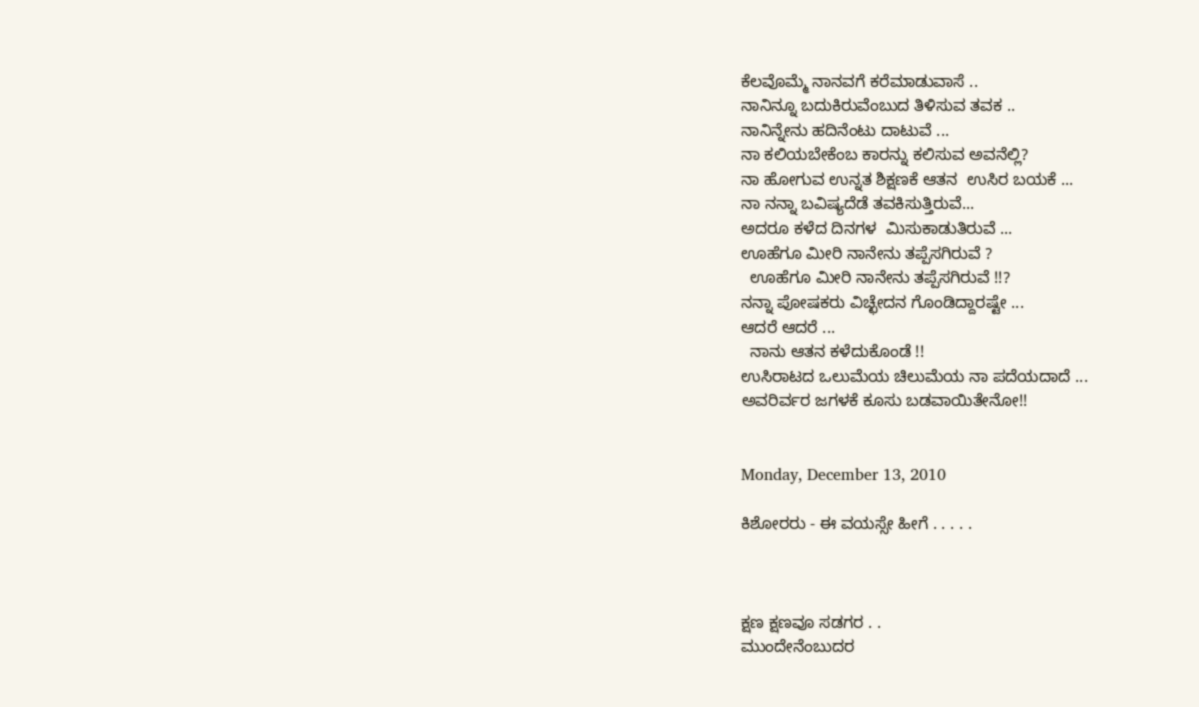ಕೆಲವೊಮ್ಮೆ ನಾನವಗೆ ಕರೆಮಾಡುವಾಸೆ ..
ನಾನಿನ್ನೂ ಬದುಕಿರುವೆಂಬುದ ತಿಳಿಸುವ ತವಕ ..
ನಾನಿನ್ನೇನು ಹದಿನೆಂಟು ದಾಟುವೆ ...
ನಾ ಕಲಿಯಬೇಕೆಂಬ ಕಾರನ್ನು ಕಲಿಸುವ ಅವನೆಲ್ಲಿ?
ನಾ ಹೋಗುವ ಉನ್ನತ ಶಿಕ್ಷಣಕೆ ಆತನ  ಉಸಿರ ಬಯಕೆ ...
ನಾ ನನ್ನಾ ಬವಿಷ್ಯದೆಡೆ ತವಕಿಸುತ್ತಿರುವೆ...
ಅದರೂ ಕಳೆದ ದಿನಗಳ  ಮಿಸುಕಾಡುತಿರುವೆ ...
ಊಹೆಗೂ ಮೀರಿ ನಾನೇನು ತಪ್ಪೆಸಗಿರುವೆ ?
  ಊಹೆಗೂ ಮೀರಿ ನಾನೇನು ತಪ್ಪೆಸಗಿರುವೆ !!?
ನನ್ನಾ ಪೋಷಕರು ವಿಚ್ಛೇದನ ಗೊಂಡಿದ್ದಾರಷ್ಟೇ ...
ಆದರೆ ಆದರೆ ...
  ನಾನು ಆತನ ಕಳೆದುಕೊಂಡೆ !!
ಉಸಿರಾಟದ ಒಲುಮೆಯ ಚಿಲುಮೆಯ ನಾ ಪದೆಯದಾದೆ ...
ಅವರಿರ್ವರ ಜಗಳಕೆ ಕೂಸು ಬಡವಾಯಿತೇನೋ!!


Monday, December 13, 2010

ಕಿಶೋರರು - ಈ ವಯಸ್ಸೇ ಹೀಗೆ . . . . .



ಕ್ಷಣ ಕ್ಷಣವೂ ಸಡಗರ . .
ಮುಂದೇನೆಂಬುದರ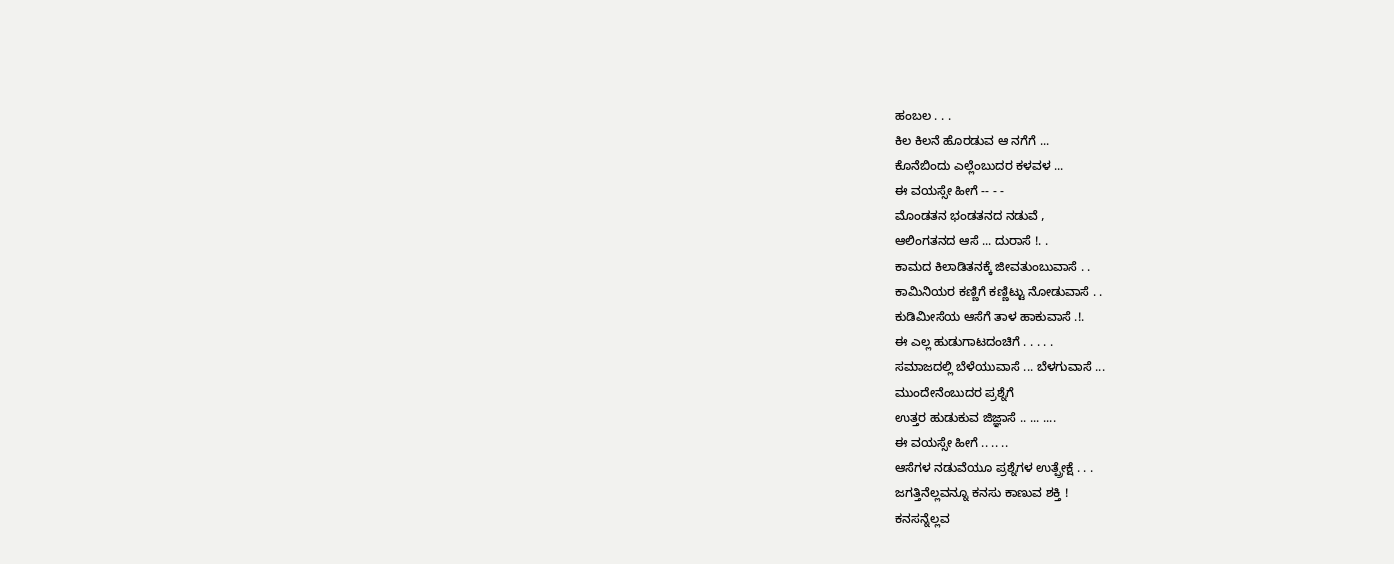ಹಂಬಲ . . .
ಕಿಲ ಕಿಲನೆ ಹೊರಡುವ ಆ ನಗೆಗೆ ...
ಕೊನೆಬಿಂದು ಎಲ್ಲೆಂಬುದರ ಕಳವಳ ...
ಈ ವಯಸ್ಸೇ ಹೀಗೆ -- - -
ಮೊಂಡತನ ಭಂಡತನದ ನಡುವೆ ,
ಆಲಿಂಗತನದ ಆಸೆ ... ದುರಾಸೆ !. .
ಕಾಮದ ಕಿಲಾಡಿತನಕ್ಕೆ ಜೀವತುಂಬುವಾಸೆ . .
ಕಾಮಿನಿಯರ ಕಣ್ಣಿಗೆ ಕಣ್ಣಿಟ್ಟು ನೋಡುವಾಸೆ . .
ಕುಡಿಮೀಸೆಯ ಆಸೆಗೆ ತಾಳ ಹಾಕುವಾಸೆ .!.
ಈ ಎಲ್ಲ ಹುಡುಗಾಟದಂಚಿಗೆ . . . . .
ಸಮಾಜದಲ್ಲಿ ಬೆಳೆಯುವಾಸೆ ... ಬೆಳಗುವಾಸೆ ...
ಮುಂದೇನೆಂಬುದರ ಪ್ರಶ್ನೆಗೆ
ಉತ್ತರ ಹುಡುಕುವ ಜಿಜ್ಞಾಸೆ .. ... ....
ಈ ವಯಸ್ಸೇ ಹೀಗೆ .. .. ..
ಆಸೆಗಳ ನಡುವೆಯೂ ಪ್ರಶ್ನೆಗಳ ಉತ್ಪ್ರೇಕ್ಷೆ . . .
ಜಗತ್ತಿನೆಲ್ಲವನ್ನೂ ಕನಸು ಕಾಣುವ ಶಕ್ತಿ !
ಕನಸನ್ನೆಲ್ಲವ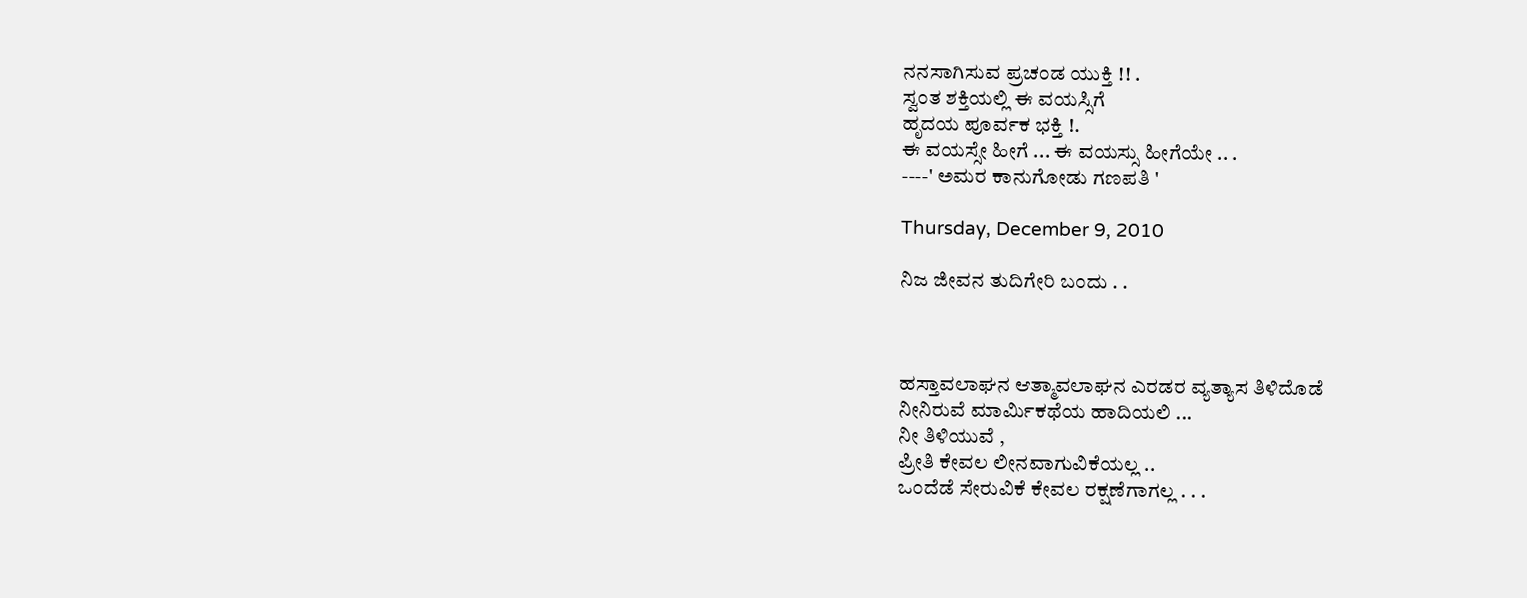ನನಸಾಗಿಸುವ ಪ್ರಚಂಡ ಯುಕ್ತಿ !! .
ಸ್ವಂತ ಶಕ್ತಿಯಲ್ಲಿ ಈ ವಯಸ್ಸಿಗೆ
ಹೃದಯ ಪೂರ್ವಕ ಭಕ್ತಿ !.
ಈ ವಯಸ್ಸೇ ಹೀಗೆ ... ಈ ವಯಸ್ಸು ಹೀಗೆಯೇ .. .
----' ಅಮರ ಕಾನುಗೋಡು ಗಣಪತಿ '

Thursday, December 9, 2010

ನಿಜ ಜೀವನ ತುದಿಗೇರಿ ಬಂದು . .



ಹಸ್ತಾವಲಾಘನ ಆತ್ಮಾವಲಾಘನ ಎರಡರ ವ್ಯತ್ಯಾಸ ತಿಳಿದೊಡೆ
ನೀನಿರುವೆ ಮಾರ್ಮಿಕಥೆಯ ಹಾದಿಯಲಿ ...
ನೀ ತಿಳಿಯುವೆ ,
ಪ್ರೀತಿ ಕೇವಲ ಲೀನವಾಗುವಿಕೆಯಲ್ಲ ..
ಒಂದೆಡೆ ಸೇರುವಿಕೆ ಕೇವಲ ರಕ್ಷಣೆಗಾಗಲ್ಲ . . .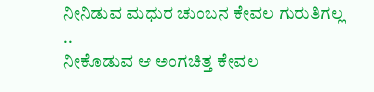ನೀನಿಡುವ ಮಧುರ ಚುಂಬನ ಕೇವಲ ಗುರುತಿಗಲ್ಲ ..
ನೀಕೊಡುವ ಆ ಅಂಗಚಿತ್ತ ಕೇವಲ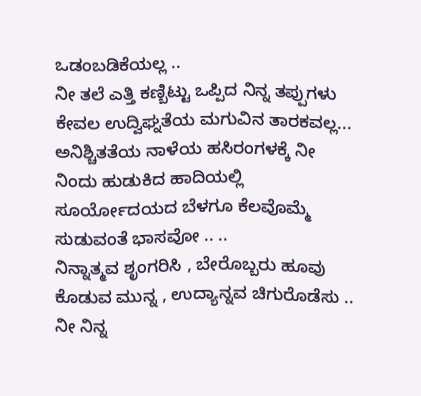ಒಡಂಬಡಿಕೆಯಲ್ಲ ..
ನೀ ತಲೆ ಎತ್ತಿ ಕಣ್ಬಿಟ್ಟು ಒಪ್ಪಿದ ನಿನ್ನ ತಪ್ಪುಗಳು ಕೇವಲ ಉದ್ವಿಘ್ನತೆಯ ಮಗುವಿನ ತಾರಕವಲ್ಲ...
ಅನಿಶ್ಚಿತತೆಯ ನಾಳೆಯ ಹಸಿರಂಗಳಕ್ಕೆ ನೀ ನಿಂದು ಹುಡುಕಿದ ಹಾದಿಯಲ್ಲಿ
ಸೂರ್ಯೋದಯದ ಬೆಳಗೂ ಕೆಲವೊಮ್ಮೆ ಸುಡುವಂತೆ ಭಾಸವೋ .. ..
ನಿನ್ನಾತ್ಮವ ಶೃಂಗರಿಸಿ , ಬೇರೊಬ್ಬರು ಹೂವು ಕೊಡುವ ಮುನ್ನ , ಉದ್ಯಾನ್ನವ ಚಿಗುರೊಡೆಸು ..
ನೀ ನಿನ್ನ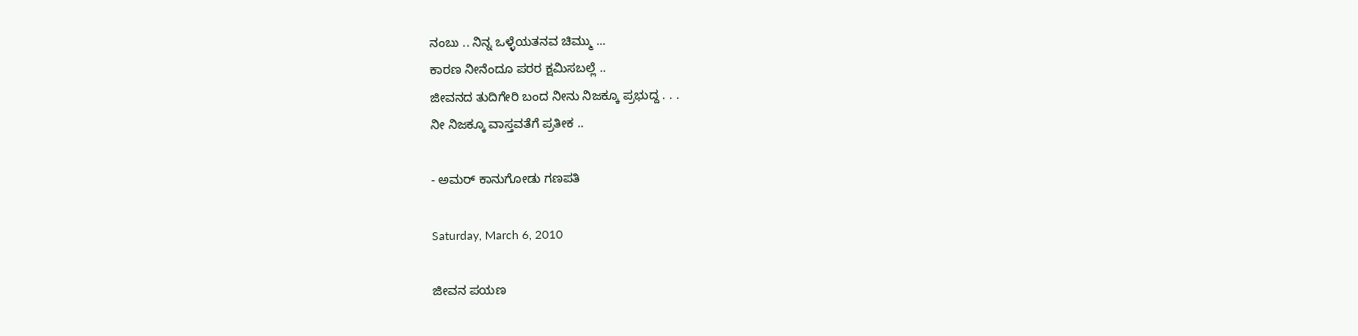ನಂಬು .. ನಿನ್ನ ಒಳ್ಳೆಯತನವ ಚಿಮ್ಮು ...
ಕಾರಣ ನೀನೆಂದೂ ಪರರ ಕ್ಷಮಿಸಬಲ್ಲೆ ..
ಜೀವನದ ತುದಿಗೇರಿ ಬಂದ ನೀನು ನಿಜಕ್ಕೂ ಪ್ರಭುದ್ದ . . .
ನೀ ನಿಜಕ್ಕೂ ವಾಸ್ತವತೆಗೆ ಪ್ರತೀಕ ..

- ಅಮರ್ ಕಾನುಗೋಡು ಗಣಪತಿ

Saturday, March 6, 2010

ಜೀವನ ಪಯಣ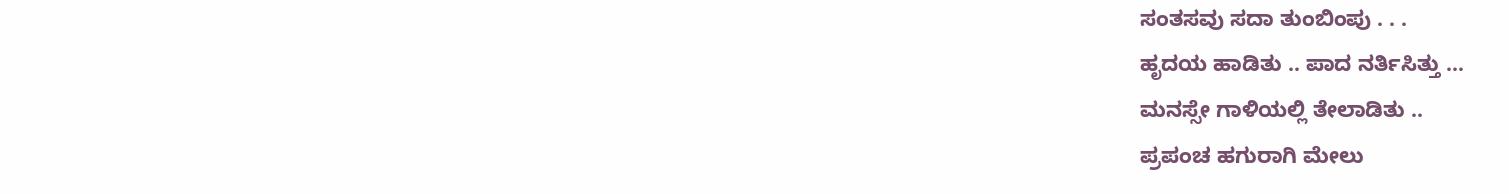ಸಂತಸವು ಸದಾ ತುಂಬಿಂಪು . . .
ಹೃದಯ ಹಾಡಿತು .. ಪಾದ ನರ್ತಿಸಿತ್ತು ...
ಮನಸ್ಸೇ ಗಾಳಿಯಲ್ಲಿ ತೇಲಾಡಿತು ..
ಪ್ರಪಂಚ ಹಗುರಾಗಿ ಮೇಲು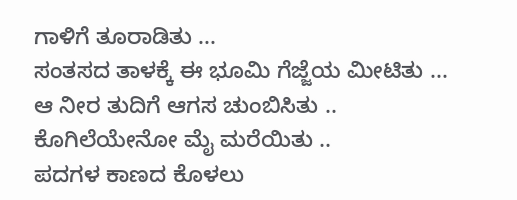ಗಾಳಿಗೆ ತೂರಾಡಿತು ...
ಸಂತಸದ ತಾಳಕ್ಕೆ ಈ ಭೂಮಿ ಗೆಜ್ಜೆಯ ಮೀಟಿತು ...
ಆ ನೀರ ತುದಿಗೆ ಆಗಸ ಚುಂಬಿಸಿತು ..
ಕೊಗಿಲೆಯೇನೋ ಮೈ ಮರೆಯಿತು ..
ಪದಗಳ ಕಾಣದ ಕೊಳಲು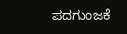ಪದಗುಂಜಕೆ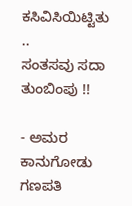ಕಸಿವಿಸಿಯಿಟ್ಟಿತು ..
ಸಂತಸವು ಸದಾ ತುಂಬಿಂಪು !!

- ಅಮರ ಕಾನುಗೋಡು ಗಣಪತಿ